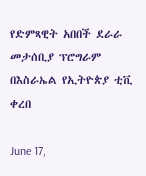የድምጻዊት አበበች ደራራ መታሰቢያ ፕሮግራም በእስራኤል የኢትዮጵያ ቲቪ ቀረበ

June 17,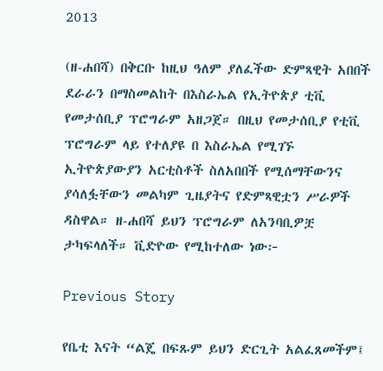2013

(ዘ-ሐበሻ) በቅርቡ ከዚህ ዓለም ያለፈችው ድምጻዊት አበበች ደራራን በማስመልከት በእስራኤል የኢትዮጵያ ቲቪ የመታሰቢያ ፕሮግራም አዘጋጀ። በዚህ የመታሰቢያ የቲቪ ፕሮግራም ላይ የተለያዩ በ እስራኤል የሚገኙ ኢትዮጵያውያን አርቲስቶች ስለአበበች የሚሰማቸውንና ያሳለፏቸውን መልካም ጊዜያትና የድምጻዊቷን ሥራዎች ዳስዋል። ዘ-ሐበሻ ይህን ፕሮግራም ለአንባቢዎቿ ታካፍላለች። ቪድዮው የሚከተለው ነው፦

Previous Story

የቤቲ እናት “ልጄ በፍጹም ይህን ድርጊት አልፈጸመችም፤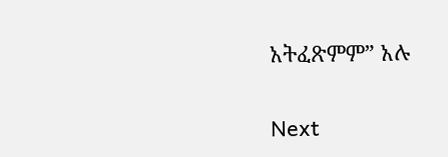አትፈጽምም” አሉ

Next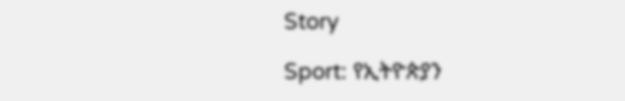Story

Sport: የኢትዮጵያን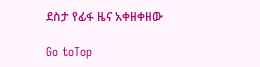ደስታ የፊፋ ዜና አቀዘቀዘው

Go toTop